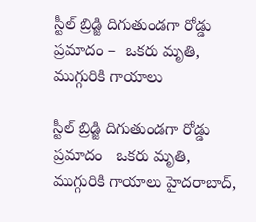స్టీల్ బ్రిడ్జి దిగుతుండ‌గా రోడ్డు ప్ర‌మాదం –  ఒక‌రు మృతి, ముగ్గురికి గాయాలు

స్టీల్ బ్రిడ్జి దిగుతుండ‌గా రోడ్డు ప్ర‌మాదం   ఒక‌రు మృతి, ముగ్గురికి గాయాలు హైదరాబాద్,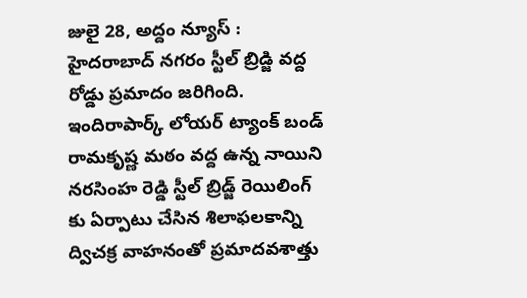జులై 28, అద్దం న్యూస్ :      హైద‌రాబాద్ న‌గ‌రం స్టీల్ బ్రిడ్జి వ‌ద్ద రోడ్డు ప్ర‌మాదం జ‌రిగింది. ఇందిరాపార్క్ లోయర్ ట్యాంక్ బండ్ రామకృష్ణ మఠం వద్ద ఉన్న నాయిని నరసింహ రెడ్డి స్టీల్ బ్రిడ్జ్ రెయిలింగ్ కు ఏర్పాటు చేసిన శిలాఫలకాన్ని ద్విచక్ర వాహనంతో ప్ర‌మాద‌వ‌శాత్తు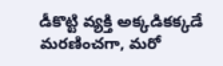డీకొట్టి వ్యక్తి అక్కడికక్కడే మరణించగా, మ‌రో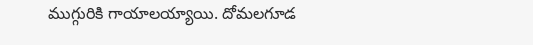ముగ్గురికి గాయాల‌య్యాయి. దోమల‌గూడ‌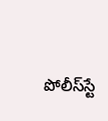పోలీస్‌స్టే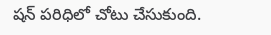ష‌న్ పరిధిలో చోటు చేసుకుంది.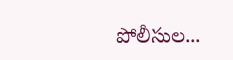పోలీసుల...